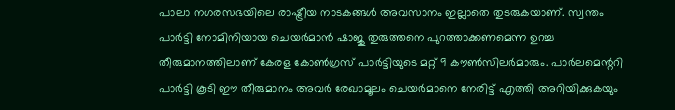പാലാ നഗരസഭയിലെ രാഷ്ട്രീയ നാടകങ്ങൾ അവസാനം ഇല്ലാതെ തുടരുകയാണ്. സ്വന്തം പാർട്ടി നോമിനിയായ ചെയർമാൻ ഷാജു തുരുത്തനെ പുറത്താക്കണമെന്ന ഉറച്ച തീരുമാനത്തിലാണ് കേരള കോൺഗ്രസ് പാർട്ടിയുടെ മറ്റ് 9 കൗൺസിലർമാരും. പാർലമെന്ററി പാർട്ടി കൂടി ഈ തീരുമാനം അവർ രേഖാമൂലം ചെയർമാനെ നേരിട്ട് എത്തി അറിയിക്കുകയും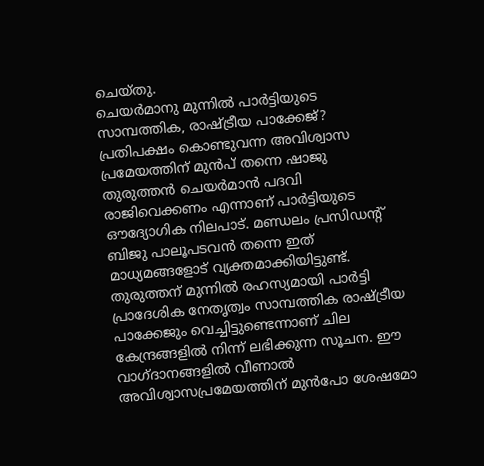ചെയ്തു.
ചെയർമാനു മുന്നിൽ പാർട്ടിയുടെ സാമ്പത്തിക, രാഷ്ട്രീയ പാക്കേജ്?
പ്രതിപക്ഷം കൊണ്ടുവന്ന അവിശ്വാസ പ്രമേയത്തിന് മുൻപ് തന്നെ ഷാജു തുരുത്തൻ ചെയർമാൻ പദവി രാജിവെക്കണം എന്നാണ് പാർട്ടിയുടെ ഔദ്യോഗിക നിലപാട്. മണ്ഡലം പ്രസിഡന്റ് ബിജു പാലൂപടവൻ തന്നെ ഇത് മാധ്യമങ്ങളോട് വ്യക്തമാക്കിയിട്ടുണ്ട്. തുരുത്തന് മുന്നിൽ രഹസ്യമായി പാർട്ടി പ്രാദേശിക നേതൃത്വം സാമ്പത്തിക രാഷ്ട്രീയ പാക്കേജും വെച്ചിട്ടുണ്ടെന്നാണ് ചില കേന്ദ്രങ്ങളിൽ നിന്ന് ലഭിക്കുന്ന സൂചന. ഈ വാഗ്ദാനങ്ങളിൽ വീണാൽ അവിശ്വാസപ്രമേയത്തിന് മുൻപോ ശേഷമോ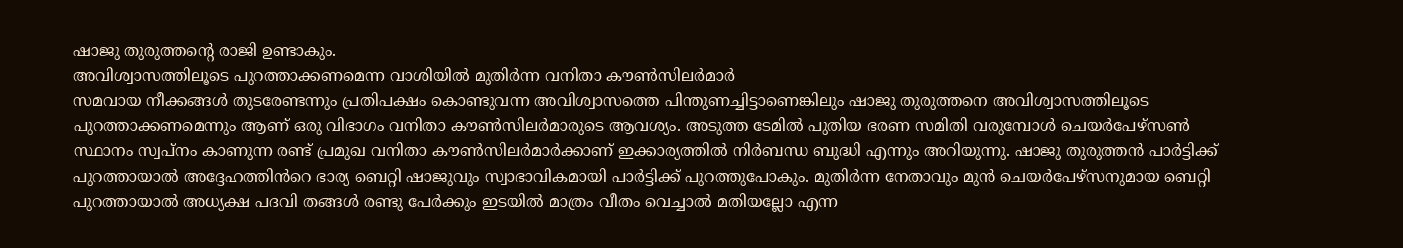ഷാജു തുരുത്തന്റെ രാജി ഉണ്ടാകും.
അവിശ്വാസത്തിലൂടെ പുറത്താക്കണമെന്ന വാശിയിൽ മുതിർന്ന വനിതാ കൗൺസിലർമാർ
സമവായ നീക്കങ്ങൾ തുടരേണ്ടന്നും പ്രതിപക്ഷം കൊണ്ടുവന്ന അവിശ്വാസത്തെ പിന്തുണച്ചിട്ടാണെങ്കിലും ഷാജു തുരുത്തനെ അവിശ്വാസത്തിലൂടെ പുറത്താക്കണമെന്നും ആണ് ഒരു വിഭാഗം വനിതാ കൗൺസിലർമാരുടെ ആവശ്യം. അടുത്ത ടേമിൽ പുതിയ ഭരണ സമിതി വരുമ്പോൾ ചെയർപേഴ്സൺ സ്ഥാനം സ്വപ്നം കാണുന്ന രണ്ട് പ്രമുഖ വനിതാ കൗൺസിലർമാർക്കാണ് ഇക്കാര്യത്തിൽ നിർബന്ധ ബുദ്ധി എന്നും അറിയുന്നു. ഷാജു തുരുത്തൻ പാർട്ടിക്ക് പുറത്തായാൽ അദ്ദേഹത്തിൻറെ ഭാര്യ ബെറ്റി ഷാജുവും സ്വാഭാവികമായി പാർട്ടിക്ക് പുറത്തുപോകും. മുതിർന്ന നേതാവും മുൻ ചെയർപേഴ്സനുമായ ബെറ്റി പുറത്തായാൽ അധ്യക്ഷ പദവി തങ്ങൾ രണ്ടു പേർക്കും ഇടയിൽ മാത്രം വീതം വെച്ചാൽ മതിയല്ലോ എന്ന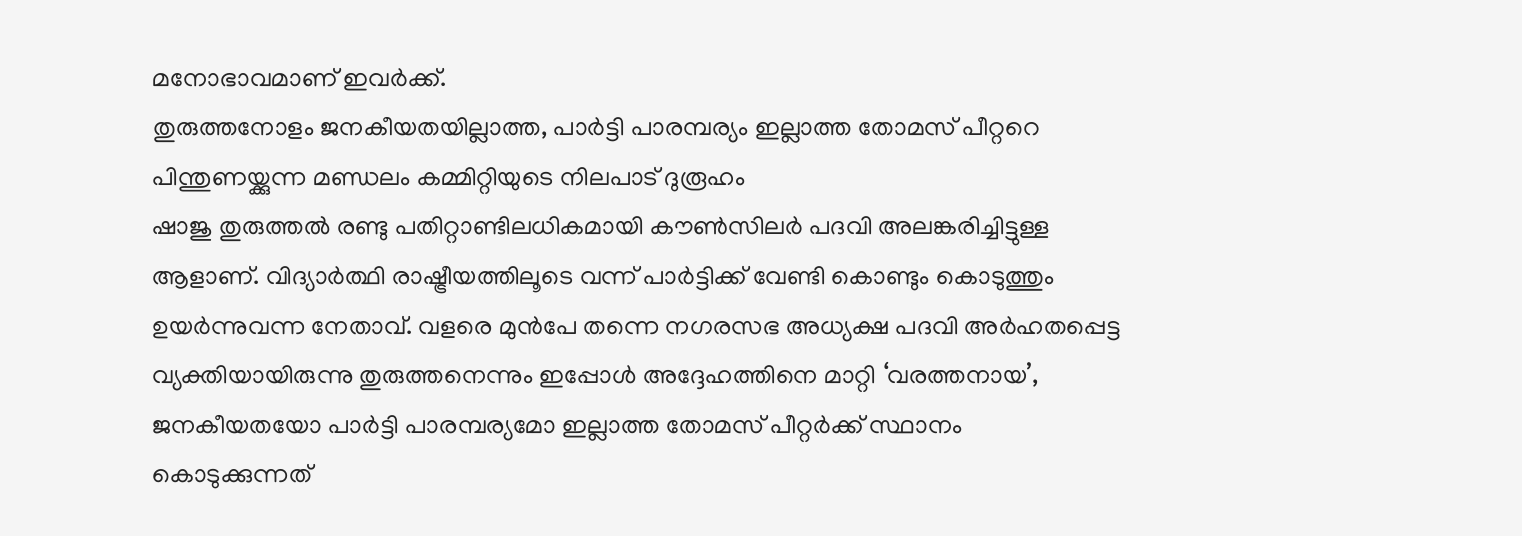മനോഭാവമാണ് ഇവർക്ക്.
തുരുത്തനോളം ജനകീയതയില്ലാത്ത, പാർട്ടി പാരമ്പര്യം ഇല്ലാത്ത തോമസ് പീറ്ററെ പിന്തുണയ്ക്കുന്ന മണ്ഡലം കമ്മിറ്റിയുടെ നിലപാട് ദുരൂഹം
ഷാജു തുരുത്തൽ രണ്ടു പതിറ്റാണ്ടിലധികമായി കൗൺസിലർ പദവി അലങ്കരിച്ചിട്ടുള്ള ആളാണ്. വിദ്യാർത്ഥി രാഷ്ട്രീയത്തിലൂടെ വന്ന് പാർട്ടിക്ക് വേണ്ടി കൊണ്ടും കൊടുത്തും ഉയർന്നുവന്ന നേതാവ്. വളരെ മുൻപേ തന്നെ നഗരസഭ അധ്യക്ഷ പദവി അർഹതപ്പെട്ട വ്യക്തിയായിരുന്നു തുരുത്തനെന്നും ഇപ്പോൾ അദ്ദേഹത്തിനെ മാറ്റി ‘വരത്തനായ’, ജനകീയതയോ പാർട്ടി പാരമ്പര്യമോ ഇല്ലാത്ത തോമസ് പീറ്റർക്ക് സ്ഥാനം കൊടുക്കുന്നത്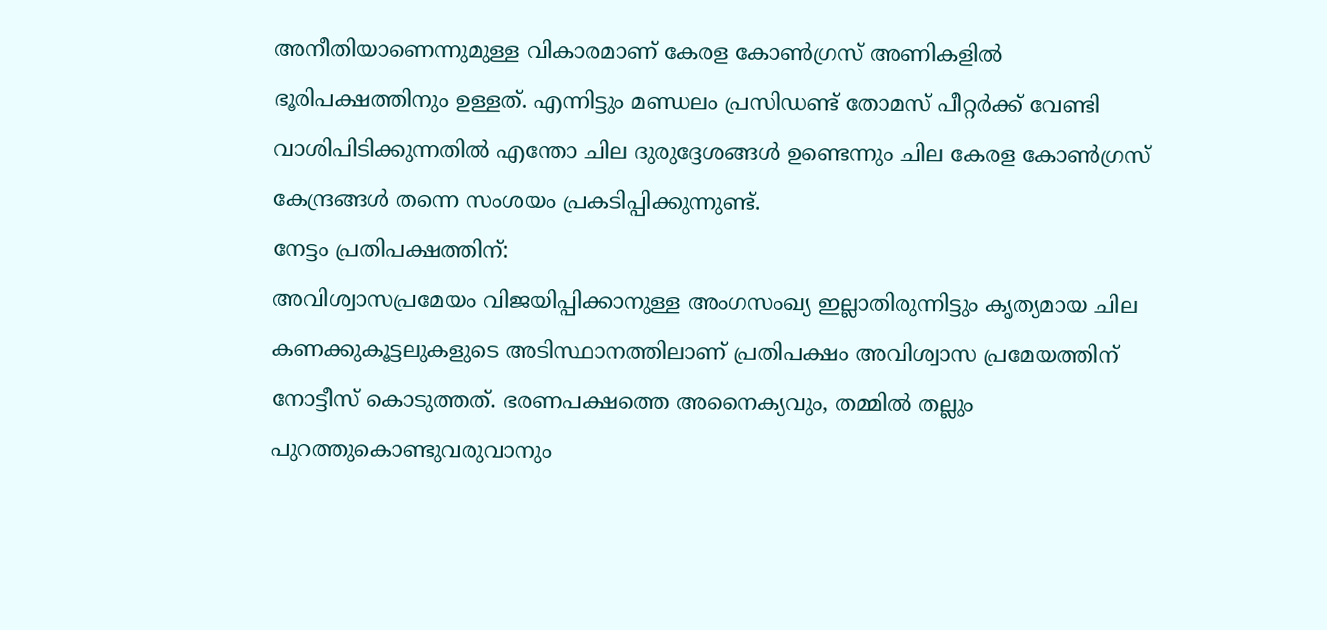അനീതിയാണെന്നുമുള്ള വികാരമാണ് കേരള കോൺഗ്രസ് അണികളിൽ ഭൂരിപക്ഷത്തിനും ഉള്ളത്. എന്നിട്ടും മണ്ഡലം പ്രസിഡണ്ട് തോമസ് പീറ്റർക്ക് വേണ്ടി വാശിപിടിക്കുന്നതിൽ എന്തോ ചില ദുരുദ്ദേശങ്ങൾ ഉണ്ടെന്നും ചില കേരള കോൺഗ്രസ് കേന്ദ്രങ്ങൾ തന്നെ സംശയം പ്രകടിപ്പിക്കുന്നുണ്ട്.
നേട്ടം പ്രതിപക്ഷത്തിന്:
അവിശ്വാസപ്രമേയം വിജയിപ്പിക്കാനുള്ള അംഗസംഖ്യ ഇല്ലാതിരുന്നിട്ടും കൃത്യമായ ചില കണക്കുകൂട്ടലുകളുടെ അടിസ്ഥാനത്തിലാണ് പ്രതിപക്ഷം അവിശ്വാസ പ്രമേയത്തിന് നോട്ടീസ് കൊടുത്തത്. ഭരണപക്ഷത്തെ അനൈക്യവും, തമ്മിൽ തല്ലും പുറത്തുകൊണ്ടുവരുവാനും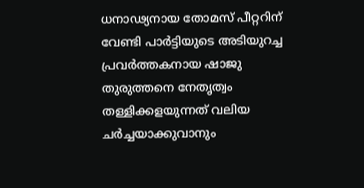ധനാഢ്യനായ തോമസ് പീറ്ററിന് വേണ്ടി പാർട്ടിയുടെ അടിയുറച്ച പ്രവർത്തകനായ ഷാജു തുരുത്തനെ നേതൃത്വം തള്ളിക്കളയുന്നത് വലിയ ചർച്ചയാക്കുവാനും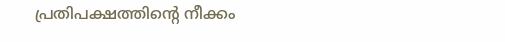പ്രതിപക്ഷത്തിന്റെ നീക്കം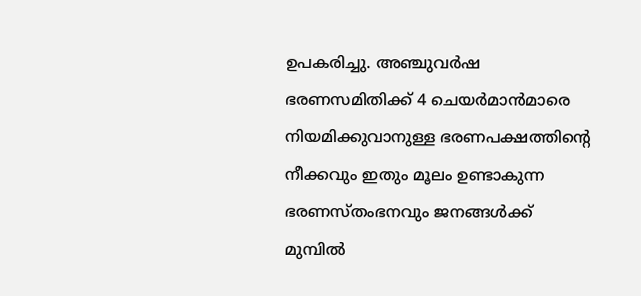ഉപകരിച്ചു. അഞ്ചുവർഷ ഭരണസമിതിക്ക് 4 ചെയർമാൻമാരെ നിയമിക്കുവാനുള്ള ഭരണപക്ഷത്തിന്റെ നീക്കവും ഇതും മൂലം ഉണ്ടാകുന്ന ഭരണസ്തംഭനവും ജനങ്ങൾക്ക് മുമ്പിൽ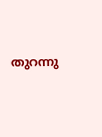തുറന്നു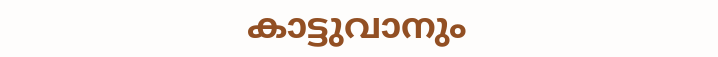കാട്ടുവാനും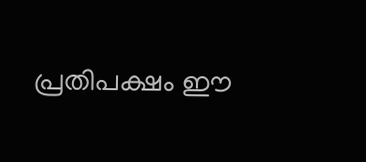പ്രതിപക്ഷം ഈ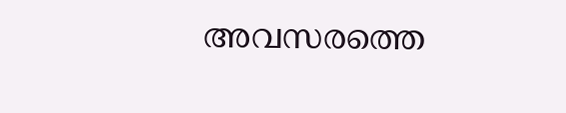അവസരത്തെ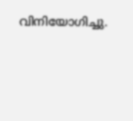വിനിയോഗിച്ചു.